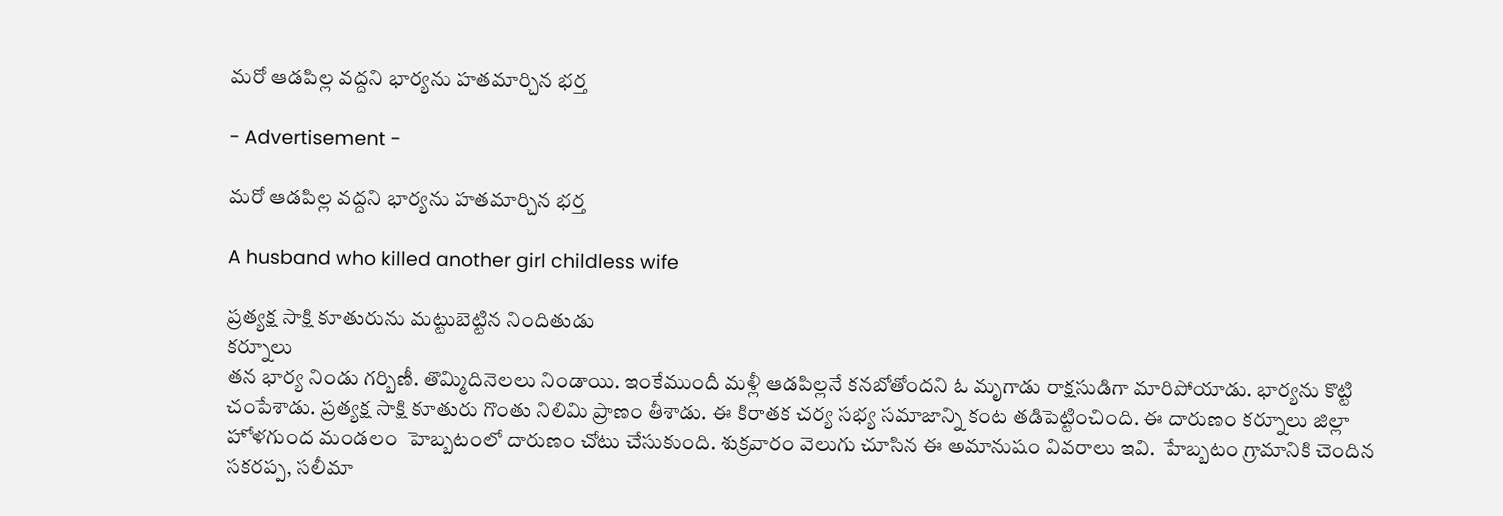మరో ఆడపిల్ల వద్దని భార్యను హతమార్చిన భర్త

- Advertisement -

మరో ఆడపిల్ల వద్దని భార్యను హతమార్చిన భర్త

A husband who killed another girl childless wife

ప్రత్యక్ష సాక్షి కూతురును మట్టుబెట్టిన నిందితుడు
కర్నూలు
తన భార్య నిండు గర్బిణీ. తొమ్మిదినెలలు నిండాయి. ఇంకేముందీ మళ్లీ ఆడపిల్లనే కనబోతోందని ఓ మృగాడు రాక్షసుడిగా మారిపోయాడు. భార్యను కొట్టి చంపేశాడు. ప్రత్యక్ష సాక్షి కూతురు గొంతు నిలిమి ప్రాణం తీశాడు. ఈ కిరాతక చర్య సభ్య సమాజాన్ని కంట తడిపెట్టించింది. ఈ దారుణం కర్నూలు జిల్లా హోళగుంద మండలం  హెబ్బటంలో దారుణం చోటు చేసుకుంది. శుక్రవారం వెలుగు చూసిన ఈ అమానుషం వివరాలు ఇవి.  హేబ్బటం గ్రామానికి చెందిన సకరప్ప, సలీమా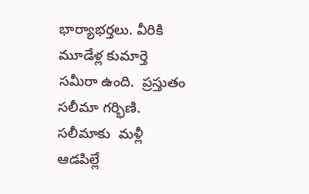భార్యాభర్తలు. వీరికి  మూడేళ్ల కుమార్తె సమీరా ఉంది.  ప్రస్తుతం సలీమా గర్భిణి. సలీమాకు  మళ్లీ ఆడపిల్లే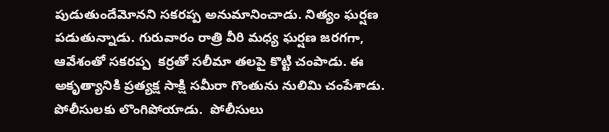పుడుతుందేమోనని సకరప్ప అనుమానించాడు. నిత్యం ఘర్షణ పడుతున్నాడు. గురువారం రాత్రి వీరి మధ్య ఘర్షణ జరగగా, ఆవేశంతో సకరప్ప  కర్రతో సలీమా తలపై కొట్టి చంపాడు. ఈ అకృత్యానికి ప్రత్యక్ష సాక్షి సమీరా గొంతును నులిమి చంపేశాడు.  పోలీసులకు లొంగిపోయాడు.  పోలీసులు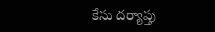కేసు దర్యాప్తు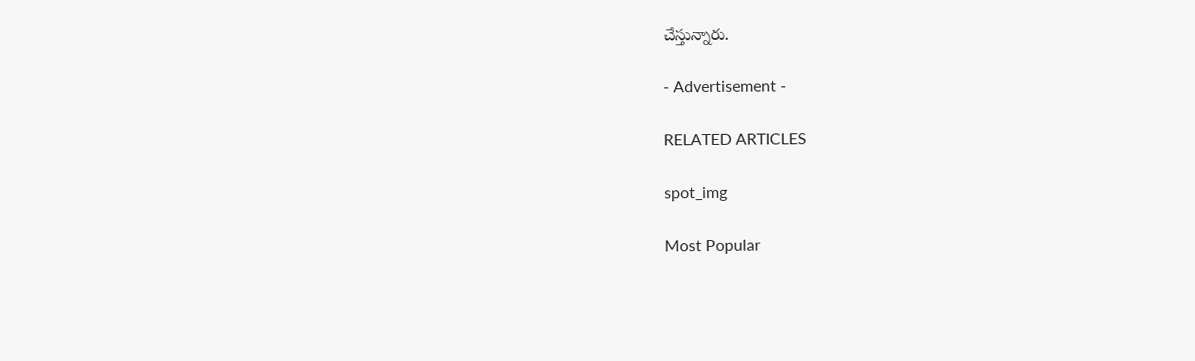చేస్తున్నారు.

- Advertisement -

RELATED ARTICLES

spot_img

Most Popular